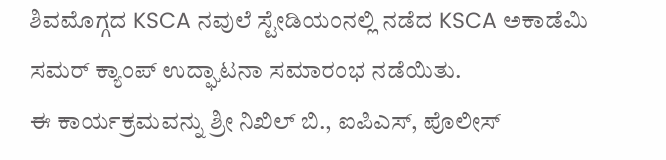ಶಿವಮೊಗ್ಗದ KSCA ನವುಲೆ ಸ್ಟೇಡಿಯಂನಲ್ಲಿ ನಡೆದ KSCA ಅಕಾಡೆಮಿ ಸಮರ್ ಕ್ಯಾಂಪ್ ಉದ್ಘಾಟನಾ ಸಮಾರಂಭ ನಡೆಯಿತು.
ಈ ಕಾರ್ಯಕ್ರಮವನ್ನು ಶ್ರೀ ನಿಖಿಲ್ ಬಿ., ಐಪಿಎಸ್, ಪೊಲೀಸ್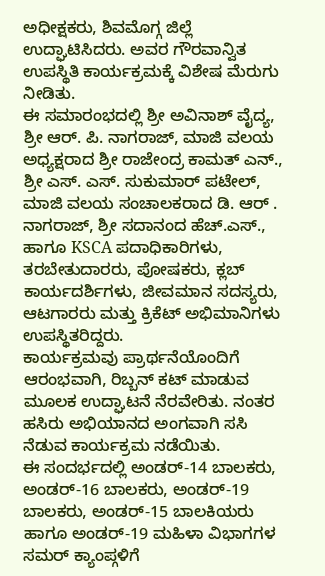ಅಧೀಕ್ಷಕರು, ಶಿವಮೊಗ್ಗ ಜಿಲ್ಲೆ ಉದ್ಘಾಟಿಸಿದರು. ಅವರ ಗೌರವಾನ್ವಿತ ಉಪಸ್ಥಿತಿ ಕಾರ್ಯಕ್ರಮಕ್ಕೆ ವಿಶೇಷ ಮೆರುಗು ನೀಡಿತು.
ಈ ಸಮಾರಂಭದಲ್ಲಿ ಶ್ರೀ ಅವಿನಾಶ್ ವೈದ್ಯ, ಶ್ರೀ ಆರ್. ಪಿ. ನಾಗರಾಜ್, ಮಾಜಿ ವಲಯ ಅಧ್ಯಕ್ಷರಾದ ಶ್ರೀ ರಾಜೇಂದ್ರ ಕಾಮತ್ ಎನ್., ಶ್ರೀ ಎಸ್. ಎಸ್. ಸುಕುಮಾರ್ ಪಟೇಲ್, ಮಾಜಿ ವಲಯ ಸಂಚಾಲಕರಾದ ಡಿ. ಆರ್ . ನಾಗರಾಜ್, ಶ್ರೀ ಸದಾನಂದ ಹೆಚ್.ಎಸ್., ಹಾಗೂ KSCA ಪದಾಧಿಕಾರಿಗಳು, ತರಬೇತುದಾರರು, ಪೋಷಕರು, ಕ್ಲಬ್ ಕಾರ್ಯದರ್ಶಿಗಳು, ಜೀವಮಾನ ಸದಸ್ಯರು, ಆಟಗಾರರು ಮತ್ತು ಕ್ರಿಕೆಟ್ ಅಭಿಮಾನಿಗಳು ಉಪಸ್ಥಿತರಿದ್ದರು.
ಕಾರ್ಯಕ್ರಮವು ಪ್ರಾರ್ಥನೆಯೊಂದಿಗೆ ಆರಂಭವಾಗಿ, ರಿಬ್ಬನ್ ಕಟ್ ಮಾಡುವ ಮೂಲಕ ಉದ್ಘಾಟನೆ ನೆರವೇರಿತು. ನಂತರ ಹಸಿರು ಅಭಿಯಾನದ ಅಂಗವಾಗಿ ಸಸಿ ನೆಡುವ ಕಾರ್ಯಕ್ರಮ ನಡೆಯಿತು.
ಈ ಸಂದರ್ಭದಲ್ಲಿ ಅಂಡರ್-14 ಬಾಲಕರು, ಅಂಡರ್-16 ಬಾಲಕರು, ಅಂಡರ್-19 ಬಾಲಕರು, ಅಂಡರ್-15 ಬಾಲಕಿಯರು ಹಾಗೂ ಅಂಡರ್-19 ಮಹಿಳಾ ವಿಭಾಗಗಳ ಸಮರ್ ಕ್ಯಾಂಪ್ಗಳಿಗೆ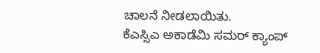ಚಾಲನೆ ನೀಡಲಾಯಿತು.
ಕೆಎಸ್ಸಿಎ ಅಕಾಡೆಮಿ ಸಮರ್ ಕ್ಯಾಂಪ್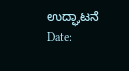ಉದ್ಘಾಟನೆ
Date: